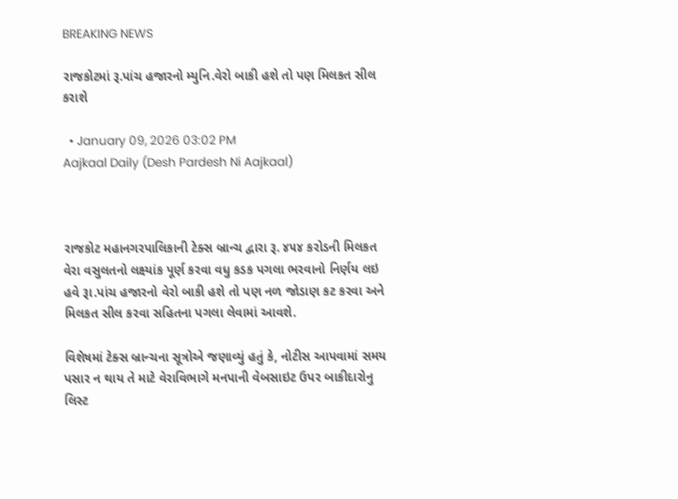BREAKING NEWS

રાજકોટમાં રૂ.પાંચ હજારનો મ્યુનિ.વેરો બાકી હશે તો પણ મિલકત સીલ કરાશે

  • January 09, 2026 03:02 PM
Aajkaal Daily (Desh Pardesh Ni Aajkaal)



રાજકોટ મહાનગરપાલિકાની ટેક્સ બ્રાન્ચ દ્વારા રૂ. ૪૫૪ કરોડની મિલકત વેરા વસુલતનો લક્ષ્યાંક પૂર્ણ કરવા વધુ કડક પગલા ભરવાનો નિર્ણય લઇ હવે રૂા.પાંચ હજારનો વેરો બાકી હશે તો પણ નળ જોડાણ કટ કરવા અને મિલકત સીલ કરવા સહિતના પગલા લેવામાં આવશે.

વિશેષમાં ટેક્સ બ્રાન્ચના સૂત્રોએ જણાવ્યું હતું કે, નોટીસ આપવામાં સમય પસાર ન થાય તે માટે વેરાવિભાગે મનપાની વેબસાઇટ ઉપર બાકીદારોનુ લિસ્ટ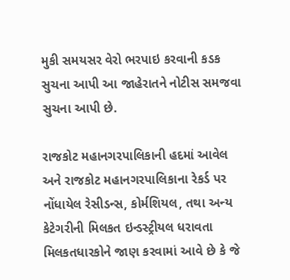મુકી સમયસર વેરો ભરપાઇ કરવાની કડક સુચના આપી આ જાહેરાતને નોટીસ સમજવા સુચના આપી છે.

રાજકોટ મહાનગરપાલિકાની હદમાં આવેલ અને રાજકોટ મહાનગરપાલિકાના રેકર્ડ પર નોંધાયેલ રેસીડન્સ, કોર્મશિયલ, તથા અન્ય કેટેગરીની મિલકત ઇન્ડસ્ટ્રીયલ ધરાવતા મિલકતધારકોને જાણ કરવામાં આવે છે કે જે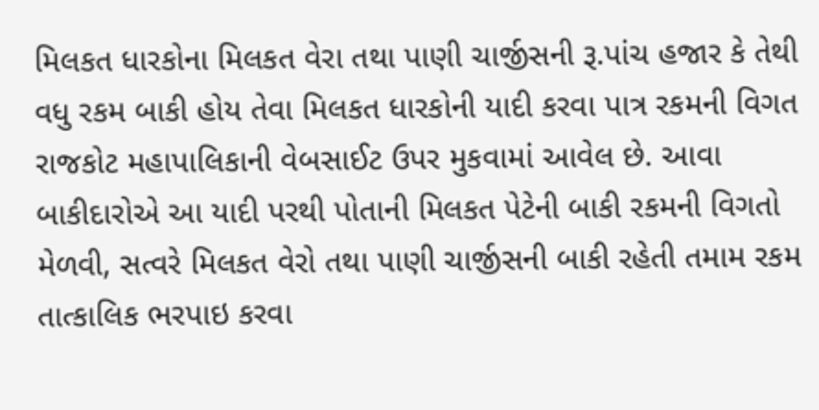મિલકત ધારકોના મિલકત વેરા તથા પાણી ચાર્જીસની રૂ.પાંચ હજાર કે તેથી વધુ રકમ બાકી હોય તેવા મિલકત ધારકોની યાદી કરવા પાત્ર રકમની વિગત રાજકોટ મહાપાલિકાની વેબસાઈટ ઉપર મુકવામાં આવેલ છે. આવા બાકીદારોએ આ યાદી પરથી પોતાની મિલકત પેટેની બાકી રકમની વિગતો મેળવી, સત્વરે મિલકત વેરો તથા પાણી ચાર્જીસની બાકી રહેતી તમામ રકમ તાત્કાલિક ભરપાઇ કરવા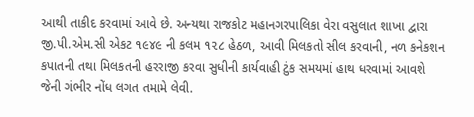આથી તાકીદ કરવામાં આવે છે. અન્યથા રાજકોટ મહાનગરપાલિકા વેરા વસુલાત શાખા દ્વારા જી.પી.એમ.સી એકટ ૧૯૪૯ ની કલમ ૧૨૮ હેઠળ, આવી મિલકતો સીલ કરવાની, નળ કનેકશન કપાતની તથા મિલકતની હરરાજી કરવા સુધીની કાર્યવાહી ટુંક સમયમાં હાથ ધરવામાં આવશે જેની ગંભીર નોંધ લગત તમામે લેવી.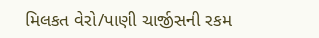મિલકત વેરો/પાણી ચાર્જીસની રકમ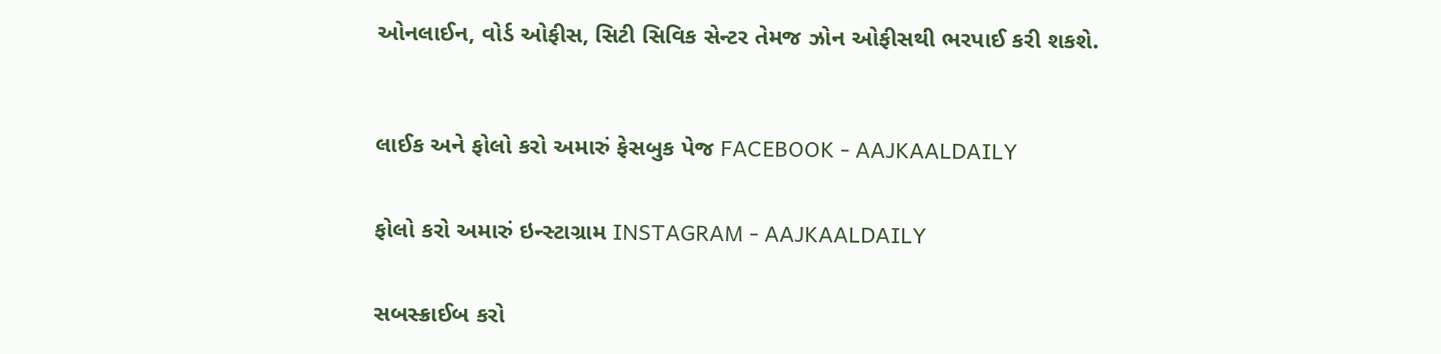ઓનલાઈન, વોર્ડ ઓફીસ, સિટી સિવિક સેન્ટર તેમજ ઝોન ઓફીસથી ભરપાઈ કરી શકશે.



લાઈક અને ફોલો કરો અમારું ફેસબુક પેજ FACEBOOK - AAJKAALDAILY


ફોલો કરો અમારું ઇન્સ્ટાગ્રામ INSTAGRAM - AAJKAALDAILY


સબસ્ક્રાઈબ કરો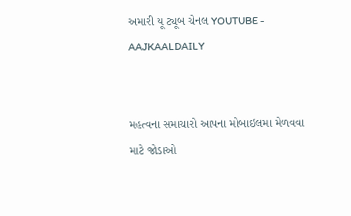અમારી યૂ ટ્યૂબ ચેનલ YOUTUBE - AAJKAALDAILY


મહત્વના સમાચારો આપના મોબાઇલમા મેળવવા માટે જોડાઓ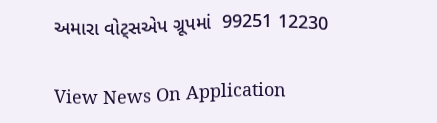અમારા વોટ્સએપ ગ્રૂપમાં  99251 12230

View News On Application